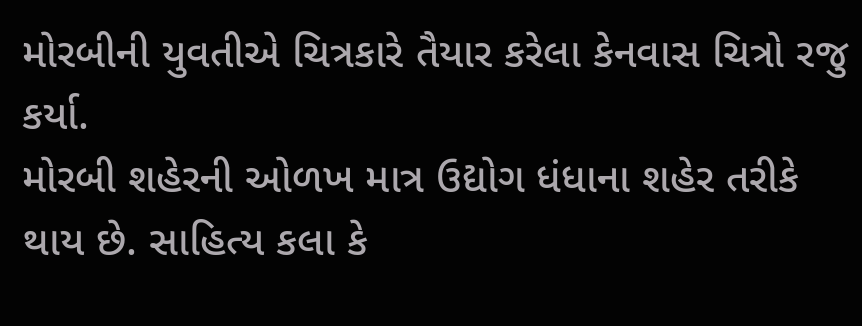મોરબીની યુવતીએ ચિત્રકારે તૈયાર કરેલા કેનવાસ ચિત્રો રજુ કર્યા.
મોરબી શહેરની ઓળખ માત્ર ઉદ્યોગ ધંધાના શહેર તરીકે થાય છે. સાહિત્ય કલા કે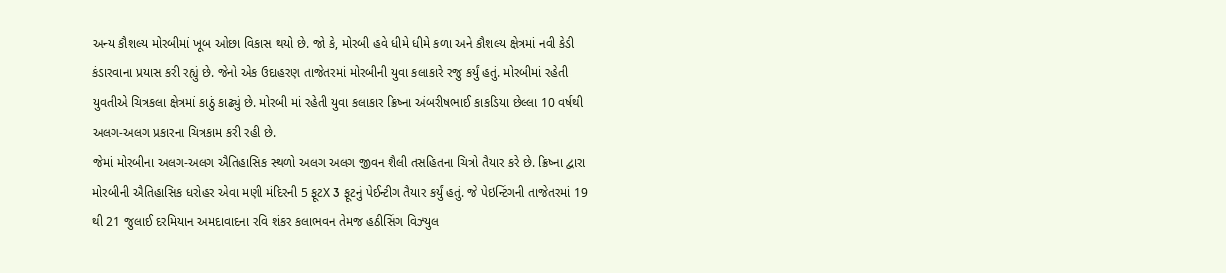અન્ય કૌશલ્ય મોરબીમાં ખૂબ ઓછા વિકાસ થયો છે. જો કે, મોરબી હવે ધીમે ધીમે કળા અને કૌશલ્ય ક્ષેત્રમાં નવી કેડી કંડારવાના પ્રયાસ કરી રહ્યું છે. જેનો એક ઉદાહરણ તાજેતરમાં મોરબીની યુવા કલાકારે રજુ કર્યું હતું. મોરબીમાં રહેતી યુવતીએ ચિત્રકલા ક્ષેત્રમાં કાઠું કાઢ્યું છે. મોરબી માં રહેતી યુવા કલાકાર ક્રિષ્ના અંબરીષભાઈ કાકડિયા છેલ્લા 10 વર્ષથી અલગ-અલગ પ્રકારના ચિત્રકામ કરી રહી છે.
જેમાં મોરબીના અલગ-અલગ ઐતિહાસિક સ્થળો અલગ અલગ જીવન શૈલી તસહિતના ચિત્રો તૈયાર કરે છે. ક્રિષ્ના દ્વારા મોરબીની ઐતિહાસિક ધરોહર એવા મણી મંદિરની 5 ફૂટX 3 ફૂટનું પેઈન્ટીગ તૈયાર કર્યું હતું. જે પેઇન્ટિંગની તાજેતરમાં 19 થી 21 જુલાઈ દરમિયાન અમદાવાદના રવિ શંકર કલાભવન તેમજ હઠીસિંગ વિઝ્યુલ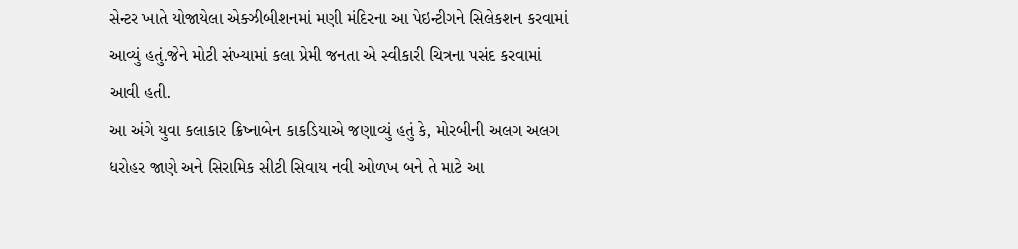સેન્ટર ખાતે યોજાયેલા એક્ઝીબીશનમાં મણી મંદિરના આ પેઇન્ટીગને સિલેકશન કરવામાં આવ્યું હતું.જેને મોટી સંખ્યામાં કલા પ્રેમી જનતા એ સ્વીકારી ચિત્રના પસંદ કરવામાં આવી હતી.
આ અંગે યુવા કલાકાર ક્રિષ્નાબેન કાકડિયાએ જણાવ્યું હતું કે, મોરબીની અલગ અલગ ધરોહર જાણે અને સિરામિક સીટી સિવાય નવી ઓળખ બને તે માટે આ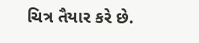ચિત્ર તૈયાર કરે છે.